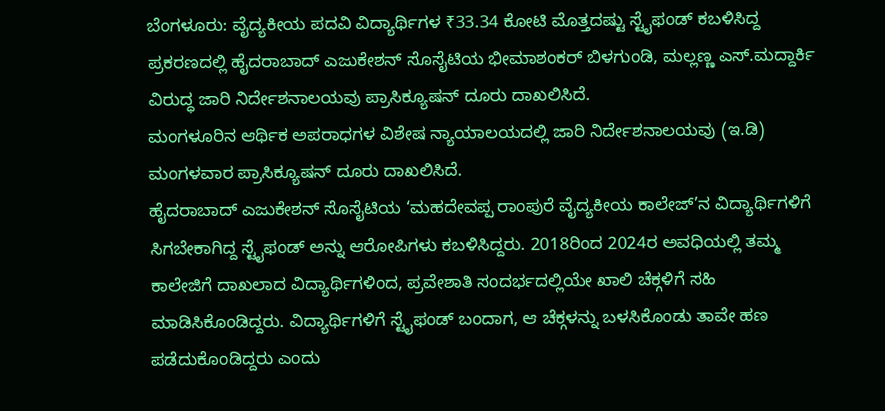ಬೆಂಗಳೂರು: ವೈದ್ಯಕೀಯ ಪದವಿ ವಿದ್ಯಾರ್ಥಿಗಳ ₹33.34 ಕೋಟಿ ಮೊತ್ತದಷ್ಟು ಸ್ಟೈಫಂಡ್ ಕಬಳಿಸಿದ್ದ ಪ್ರಕರಣದಲ್ಲಿ ಹೈದರಾಬಾದ್ ಎಜುಕೇಶನ್ ಸೊಸೈಟಿಯ ಭೀಮಾಶಂಕರ್ ಬಿಳಗುಂಡಿ, ಮಲ್ಲಣ್ಣ ಎಸ್.ಮದ್ದಾರ್ಕಿ ವಿರುದ್ಧ ಜಾರಿ ನಿರ್ದೇಶನಾಲಯವು ಪ್ರಾಸಿಕ್ಯೂಷನ್ ದೂರು ದಾಖಲಿಸಿದೆ.
ಮಂಗಳೂರಿನ ಆರ್ಥಿಕ ಅಪರಾಧಗಳ ವಿಶೇಷ ನ್ಯಾಯಾಲಯದಲ್ಲಿ ಜಾರಿ ನಿರ್ದೇಶನಾಲಯವು (ಇ.ಡಿ) ಮಂಗಳವಾರ ಪ್ರಾಸಿಕ್ಯೂಷನ್ ದೂರು ದಾಖಲಿಸಿದೆ.
ಹೈದರಾಬಾದ್ ಎಜುಕೇಶನ್ ಸೊಸೈಟಿಯ ‘ಮಹದೇವಪ್ಪ ರಾಂಪುರೆ ವೈದ್ಯಕೀಯ ಕಾಲೇಜ್’ನ ವಿದ್ಯಾರ್ಥಿಗಳಿಗೆ ಸಿಗಬೇಕಾಗಿದ್ದ ಸ್ಟೈಫಂಡ್ ಅನ್ನು ಆರೋಪಿಗಳು ಕಬಳಿಸಿದ್ದರು. 2018ರಿಂದ 2024ರ ಅವಧಿಯಲ್ಲಿ ತಮ್ಮ ಕಾಲೇಜಿಗೆ ದಾಖಲಾದ ವಿದ್ಯಾರ್ಥಿಗಳಿಂದ, ಪ್ರವೇಶಾತಿ ಸಂದರ್ಭದಲ್ಲಿಯೇ ಖಾಲಿ ಚೆಕ್ಗಳಿಗೆ ಸಹಿ ಮಾಡಿಸಿಕೊಂಡಿದ್ದರು. ವಿದ್ಯಾರ್ಥಿಗಳಿಗೆ ಸ್ಟೈಫಂಡ್ ಬಂದಾಗ, ಆ ಚೆಕ್ಗಳನ್ನು ಬಳಸಿಕೊಂಡು ತಾವೇ ಹಣ ಪಡೆದುಕೊಂಡಿದ್ದರು ಎಂದು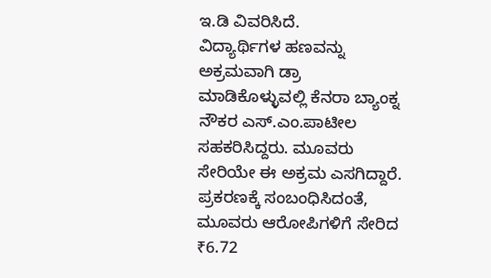ಇ.ಡಿ ವಿವರಿಸಿದೆ.
ವಿದ್ಯಾರ್ಥಿಗಳ ಹಣವನ್ನು ಅಕ್ರಮವಾಗಿ ಡ್ರಾ ಮಾಡಿಕೊಳ್ಳುವಲ್ಲಿ ಕೆನರಾ ಬ್ಯಾಂಕ್ನ ನೌಕರ ಎಸ್.ಎಂ.ಪಾಟೀಲ ಸಹಕರಿಸಿದ್ದರು. ಮೂವರು ಸೇರಿಯೇ ಈ ಅಕ್ರಮ ಎಸಗಿದ್ದಾರೆ. ಪ್ರಕರಣಕ್ಕೆ ಸಂಬಂಧಿಸಿದಂತೆ, ಮೂವರು ಆರೋಪಿಗಳಿಗೆ ಸೇರಿದ ₹6.72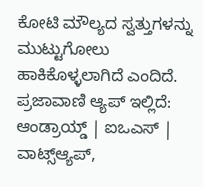ಕೋಟಿ ಮೌಲ್ಯದ ಸ್ವತ್ತುಗಳನ್ನು ಮುಟ್ಟುಗೋಲು ಹಾಕಿಕೊಳ್ಳಲಾಗಿದೆ ಎಂದಿದೆ.
ಪ್ರಜಾವಾಣಿ ಆ್ಯಪ್ ಇಲ್ಲಿದೆ: ಆಂಡ್ರಾಯ್ಡ್ | ಐಒಎಸ್ | ವಾಟ್ಸ್ಆ್ಯಪ್,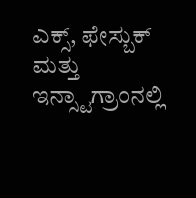ಎಕ್ಸ್, ಫೇಸ್ಬುಕ್ ಮತ್ತು ಇನ್ಸ್ಟಾಗ್ರಾಂನಲ್ಲಿ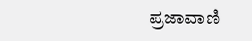ಪ್ರಜಾವಾಣಿ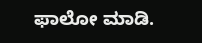ಫಾಲೋ ಮಾಡಿ.